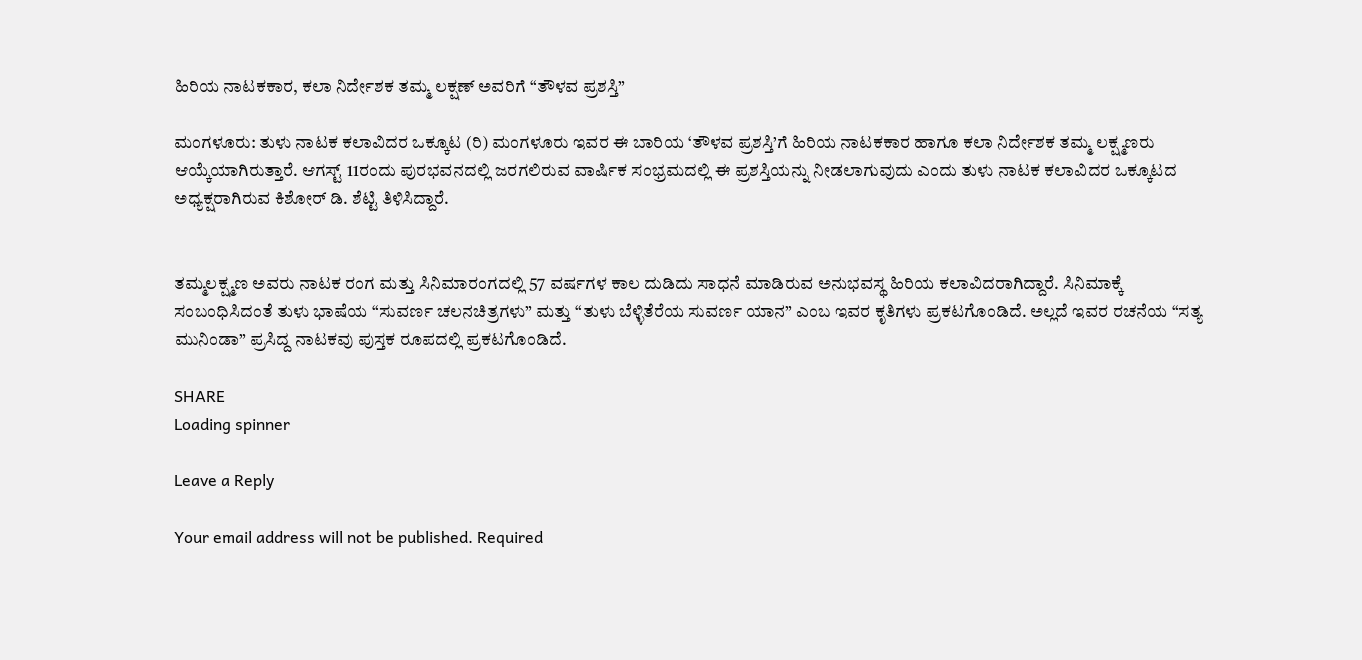ಹಿರಿಯ ನಾಟಕಕಾರ, ಕಲಾ ನಿರ್ದೇಶಕ ತಮ್ಮ ಲಕ್ಷಣ್ ಅವರಿಗೆ “ತೌಳವ ಪ್ರಶಸ್ತಿ”

ಮಂಗಳೂರು: ತುಳು ನಾಟಕ ಕಲಾವಿದರ ಒಕ್ಕೂಟ (ರಿ) ಮಂಗಳೂರು ಇವರ ಈ ಬಾರಿಯ ‘ತೌಳವ ಪ್ರಶಸ್ತಿ’ಗೆ ಹಿರಿಯ ನಾಟಕಕಾರ ಹಾಗೂ ಕಲಾ ನಿರ್ದೇಶಕ ತಮ್ಮ ಲಕ್ಷ್ಮಣರು ಆಯ್ಕೆಯಾಗಿರುತ್ತಾರೆ. ಆಗಸ್ಟ್ 11ರಂದು ಪುರಭವನದಲ್ಲಿ ಜರಗಲಿರುವ ವಾರ್ಷಿಕ ಸಂಭ್ರಮದಲ್ಲಿ ಈ ಪ್ರಶಸ್ತಿಯನ್ನು ನೀಡಲಾಗುವುದು ಎಂದು ತುಳು ನಾಟಕ ಕಲಾವಿದರ ಒಕ್ಕೂಟದ ಅಧ್ಯಕ್ಷರಾಗಿರುವ ಕಿಶೋರ್ ಡಿ. ಶೆಟ್ಟಿ ತಿಳಿಸಿದ್ದಾರೆ.


ತಮ್ಮಲಕ್ಷ್ಮಣ ಅವರು ನಾಟಕ ರಂಗ ಮತ್ತು ಸಿನಿಮಾರಂಗದಲ್ಲಿ 57 ವರ್ಷಗಳ ಕಾಲ ದುಡಿದು ಸಾಧನೆ ಮಾಡಿರುವ ಅನುಭವಸ್ಥ ಹಿರಿಯ ಕಲಾವಿದರಾಗಿದ್ದಾರೆ. ಸಿನಿಮಾಕ್ಕೆ ಸಂಬಂಧಿಸಿದಂತೆ ತುಳು ಭಾಷೆಯ “ಸುವರ್ಣ ಚಲನಚಿತ್ರಗಳು” ಮತ್ತು “ತುಳು ಬೆಳ್ಳಿತೆರೆಯ ಸುವರ್ಣ ಯಾನ” ಎಂಬ ಇವರ ಕೃತಿಗಳು ಪ್ರಕಟಗೊಂಡಿದೆ. ಅಲ್ಲದೆ ಇವರ ರಚನೆಯ “ಸತ್ಯ ಮುನಿಂಡಾ” ಪ್ರಸಿದ್ದ ನಾಟಕವು ಪುಸ್ತಕ ರೂಪದಲ್ಲಿ ಪ್ರಕಟಗೊಂಡಿದೆ.

SHARE
Loading spinner

Leave a Reply

Your email address will not be published. Required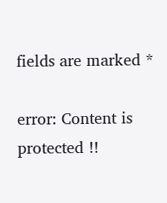fields are marked *

error: Content is protected !!